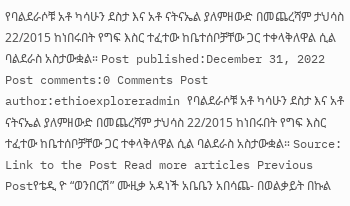የባልደራሶቹ አቶ ካሳሁን ደስታ እና አቶ ናትናኤል ያለምዘውድ በመጨረሻም ታህሳስ 22/2015 ከነበሩበት የግፍ እስር ተፈተው ከቤተሰቦቻቸው ጋር ተቀላቅለዋል ሲል ባልደራስ አስታውቋል። Post published:December 31, 2022 Post comments:0 Comments Post author:ethioexploreradmin የባልደራሶቹ አቶ ካሳሁን ደስታ እና አቶ ናትናኤል ያለምዘውድ በመጨረሻም ታህሳስ 22/2015 ከነበሩበት የግፍ እስር ተፈተው ከቤተሰቦቻቸው ጋር ተቀላቅለዋል ሲል ባልደራስ አስታውቋል። Source: Link to the Post Read more articles Previous Postየቴዲ ዮ “ወንበርሽ” ሙዚቃ አዳነች አቤቤን አበሳጨ- በወልቃይት በኩል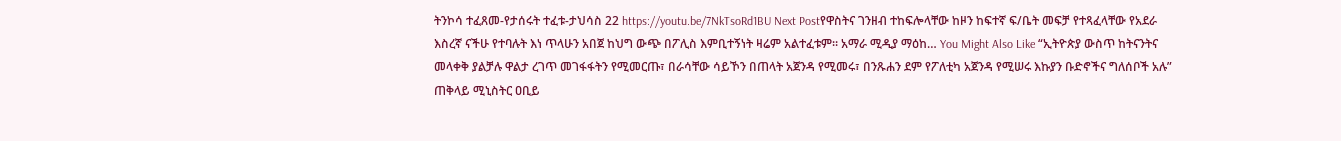ትንኮሳ ተፈጸመ-የታሰሩት ተፈቱ-ታህሳስ 22 https://youtu.be/7NkTsoRd1BU Next Postየዋስትና ገንዘብ ተከፍሎላቸው ከዞን ከፍተኛ ፍ/ቤት መፍቻ የተጻፈላቸው የአደራ እስረኛ ናችሁ የተባሉት እነ ጥላሁን አበጀ ከህግ ውጭ በፖሊስ እምቢተኝነት ዛሬም አልተፈቱም። አማራ ሚዲያ ማዕከ… You Might Also Like “ኢትዮጵያ ውስጥ ከትናንትና መላቀቅ ያልቻሉ ዋልታ ረገጥ መገፋፋትን የሚመርጡ፣ በራሳቸው ሳይኾን በጠላት አጀንዳ የሚመሩ፣ በንጹሐን ደም የፖለቲካ አጀንዳ የሚሠሩ እኩያን ቡድኖችና ግለሰቦች አሉ” ጠቅላይ ሚኒስትር ዐቢይ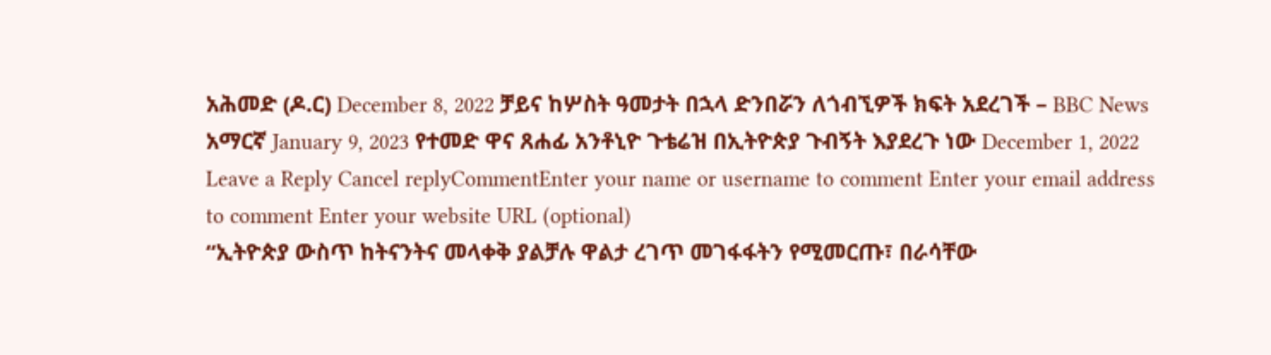አሕመድ (ዶ.ር) December 8, 2022 ቻይና ከሦስት ዓመታት በኋላ ድንበሯን ለጎብኚዎች ክፍት አደረገች – BBC News አማርኛ January 9, 2023 የተመድ ዋና ጸሐፊ አንቶኒዮ ጉቴሬዝ በኢትዮጵያ ጉብኝት እያደረጉ ነው December 1, 2022 Leave a Reply Cancel replyCommentEnter your name or username to comment Enter your email address to comment Enter your website URL (optional)
“ኢትዮጵያ ውስጥ ከትናንትና መላቀቅ ያልቻሉ ዋልታ ረገጥ መገፋፋትን የሚመርጡ፣ በራሳቸው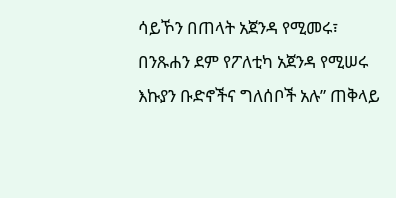ሳይኾን በጠላት አጀንዳ የሚመሩ፣ በንጹሐን ደም የፖለቲካ አጀንዳ የሚሠሩ እኩያን ቡድኖችና ግለሰቦች አሉ” ጠቅላይ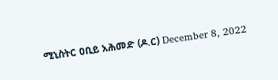ሚኒስትር ዐቢይ አሕመድ (ዶ.ር) December 8, 2022